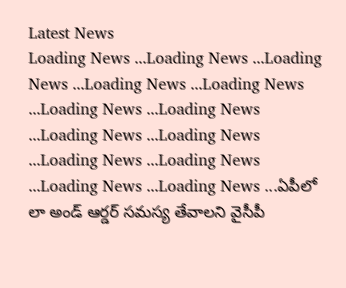Latest News
Loading News ...Loading News ...Loading News ...Loading News ...Loading News ...Loading News ...Loading News ...Loading News ...Loading News ...Loading News ...Loading News ...Loading News ...Loading News ...ఏపీలో లా అండ్ ఆర్డర్ సమస్య తేవాలని వైసీపీ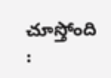చూస్తోంది :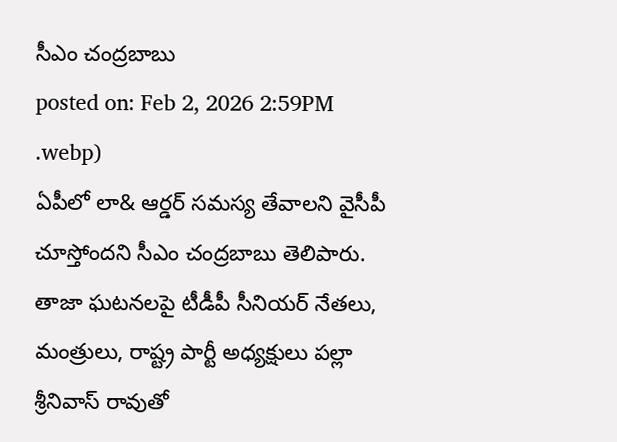సీఎం చంద్రబాబు
posted on: Feb 2, 2026 2:59PM
.webp)
ఏపీలో లా& ఆర్డర్ సమస్య తేవాలని వైసీపీ చూస్తోందని సీఎం చంద్రబాబు తెలిపారు. తాజా ఘటనలపై టీడీపీ సీనియర్ నేతలు, మంత్రులు, రాష్ట్ర పార్టీ అధ్యక్షులు పల్లా శ్రీనివాస్ రావుతో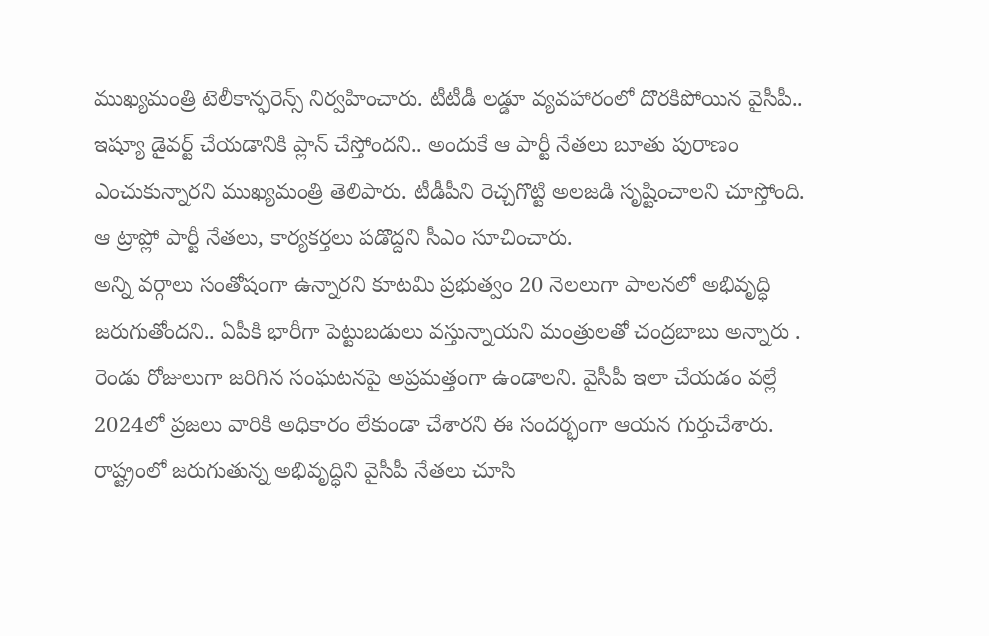ముఖ్యమంత్రి టెలీకాన్ఫరెన్స్ నిర్వహించారు. టీటీడీ లడ్డూ వ్యవహారంలో దొరకిపోయిన వైసీపీ.. ఇష్యూ డైవర్ట్ చేయడానికి ప్లాన్ చేస్తోందని.. అందుకే ఆ పార్టీ నేతలు బూతు పురాణం ఎంచుకున్నారని ముఖ్యమంత్రి తెలిపారు. టీడీపీని రెచ్చగొట్టి అలజడి సృష్టించాలని చూస్తోంది. ఆ ట్రాప్లో పార్టీ నేతలు, కార్యకర్తలు పడొద్దని సీఎం సూచించారు.
అన్ని వర్గాలు సంతోషంగా ఉన్నారని కూటమి ప్రభుత్వం 20 నెలలుగా పాలనలో అభివృద్ధి జరుగుతోందని.. ఏపీకి భారీగా పెట్టుబడులు వస్తున్నాయని మంత్రులతో చంద్రబాబు అన్నారు . రెండు రోజులుగా జరిగిన సంఘటనపై అప్రమత్తంగా ఉండాలని. వైసీపీ ఇలా చేయడం వల్లే 2024లో ప్రజలు వారికి అధికారం లేకుండా చేశారని ఈ సందర్భంగా ఆయన గుర్తుచేశారు. రాష్ట్రంలో జరుగుతున్న అభివృద్ధిని వైసీపీ నేతలు చూసి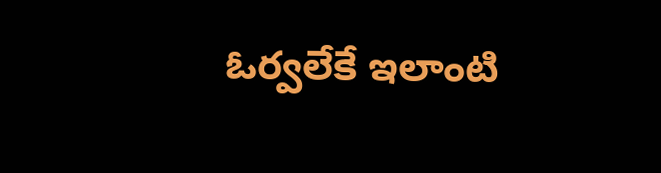ఓర్వలేకే ఇలాంటి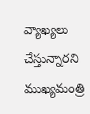వ్యాఖ్యలు చేస్తున్నారని ముఖ్యమంత్రి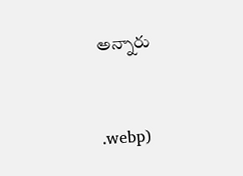అన్నారు


.webp)